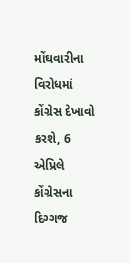મોંઘવારીના વિરોધમાં કોંગ્રેસ દેખાવો કરશે, 6 એપ્રિલે કોંગ્રેસના દિગ્ગજ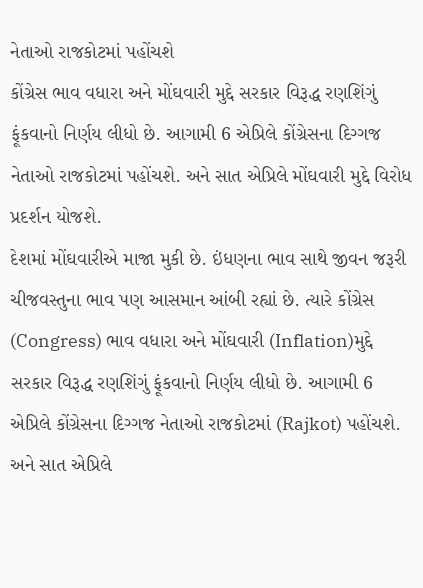નેતાઓ રાજકોટમાં પહોંચશે
કોંગ્રેસ ભાવ વધારા અને મોંઘવારી મુદ્દે સરકાર વિરૂદ્ધ રણશિંગું ફૂંકવાનો નિર્ણય લીધો છે. આગામી 6 એપ્રિલે કોંગ્રેસના દિગ્ગજ નેતાઓ રાજકોટમાં પહોંચશે. અને સાત એપ્રિલે મોંઘવારી મુદ્દે વિરોધ પ્રદર્શન યોજશે.
દેશમાં મોંઘવારીએ માજા મુકી છે. ઇંધણના ભાવ સાથે જીવન જરૂરી ચીજવસ્તુના ભાવ પણ આસમાન આંબી રહ્યાં છે. ત્યારે કોંગ્રેસ (Congress) ભાવ વધારા અને મોંઘવારી (Inflation)મુદ્દે સરકાર વિરૂદ્ધ રણશિંગું ફૂંકવાનો નિર્ણય લીધો છે. આગામી 6 એપ્રિલે કોંગ્રેસના દિગ્ગજ નેતાઓ રાજકોટમાં (Rajkot) પહોંચશે. અને સાત એપ્રિલે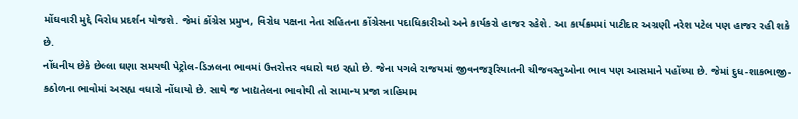મોંઘવારી મુદ્દે વિરોધ પ્રદર્શન યોજશે. જેમાં કોંગ્રેસ પ્રમુખ, વિરોધ પક્ષના નેતા સહિતના કોંગ્રેસના પદાધિકારીઓ અને કાર્યકરો હાજર રહેશે. આ કાર્યક્રમમાં પાટીદાર અગ્રણી નરેશ પટેલ પણ હાજર રહી શકે છે.
નોંધનીય છેકે છેલ્લા ઘણા સમયથી પેટ્રોલ-ડિઝલના ભાવમાં ઉત્તરોત્તર વધારો થઇ રહ્યો છે. જેના પગલે રાજયમાં જીવનજરૂરિયાતની ચીજવસ્તુઓના ભાવ પણ આસમાને પહોંચ્યા છે. જેમાં દુધ-શાકભાજી-કઠોળના ભાવોમાં અસહ્ય વધારો નોંધાયો છે. સાથે જ ખાદ્યતેલના ભાવોથી તો સામાન્ય પ્રજા ત્રાહિમામ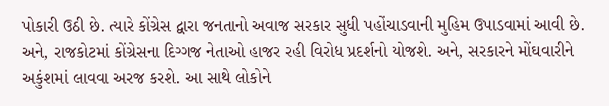પોકારી ઉઠી છે. ત્યારે કોંગ્રેસ દ્વારા જનતાનો અવાજ સરકાર સુધી પહોંચાડવાની મુહિમ ઉપાડવામાં આવી છે. અને, રાજકોટમાં કોંગ્રેસના દિગ્ગજ નેતાઓ હાજર રહી વિરોધ પ્રદર્શનો યોજશે. અને, સરકારને મોંઘવારીને અકુંશમાં લાવવા અરજ કરશે. આ સાથે લોકોને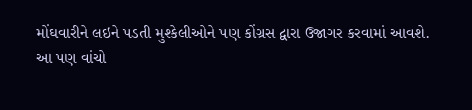મોંઘવારીને લઇને પડતી મુશ્કેલીઓને પણ કોંગ્રસ દ્વારા ઉજાગર કરવામાં આવશે.
આ પણ વાંચો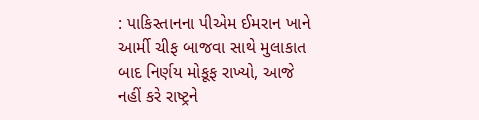: પાકિસ્તાનના પીએમ ઈમરાન ખાને આર્મી ચીફ બાજવા સાથે મુલાકાત બાદ નિર્ણય મોકૂફ રાખ્યો, આજે નહીં કરે રાષ્ટ્રને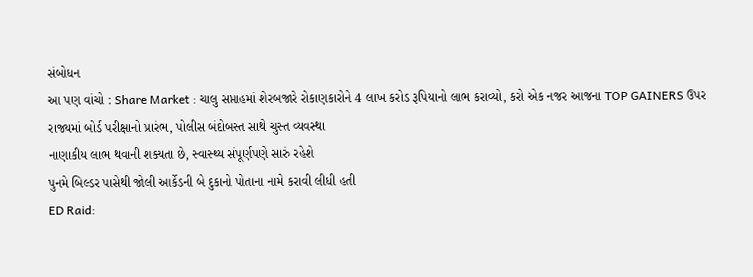સંબોધન
આ પણ વાંચો : Share Market : ચાલુ સપ્તાહમાં શેરબજારે રોકાણકારોને 4 લાખ કરોડ રૂપિયાનો લાભ કરાવ્યો, કરો એક નજર આજના TOP GAINERS ઉપર
રાજ્યમાં બોર્ડ પરીક્ષાનો પ્રારંભ, પોલીસ બંદોબસ્ત સાથે ચુસ્ત વ્યવસ્થા
નાણાકીય લાભ થવાની શક્યતા છે, સ્વાસ્થ્ય સંપૂર્ણપણે સારું રહેશે
પુનમે બિલ્ડર પાસેથી જોલી આર્કેડની બે દુકાનો પોતાના નામે કરાવી લીધી હતી
ED Raid: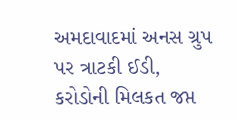અમદાવાદમાં અનસ ગ્રુપ પર ત્રાટકી ઈડી, કરોડોની મિલકત જપ્ત